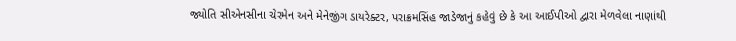જ્યોતિ સીએનસીના ચેરમેન અને મેનેજીંગ ડાયરેક્ટર, પરાક્રમસિંહ જાડેજાનું કહેવું છે કે આ આઈપીઓ દ્વારા મેળવેલા નાણાંથી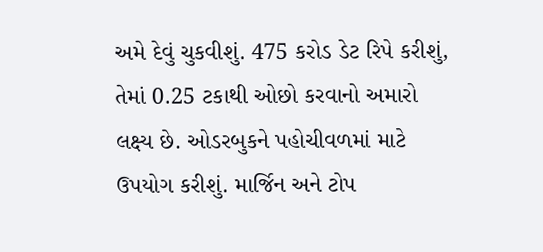અમે દેવું ચુકવીશું. 475 કરોડ ડેટ રિપે કરીશું, તેમાં 0.25 ટકાથી ઓછો કરવાનો અમારો લક્ષ્ય છે. ઓડરબુકને પહોચીવળમાં માટે ઉપયોગ કરીશું. માર્જિન અને ટોપ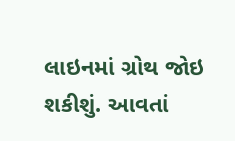લાઇનમાં ગ્રોથ જોઇ શકીશું. આવતાં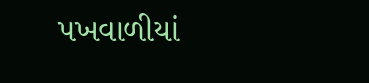પખવાળીયાં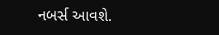નબર્સ આવશે.